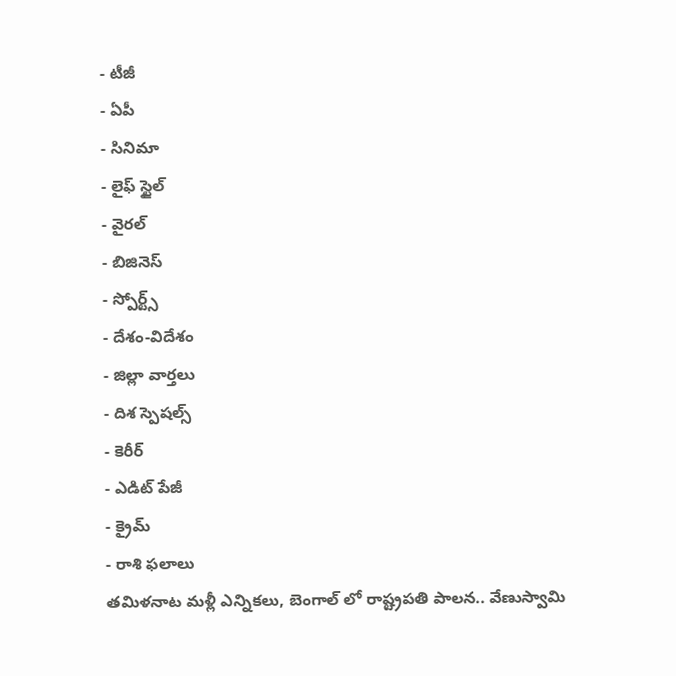- టీజీ
- ఏపీ
- సినిమా
- లైఫ్ స్టైల్
- వైరల్
- బిజినెస్
- స్పోర్ట్స్
- దేశం-విదేశం
- జిల్లా వార్తలు
- దిశ స్పెషల్స్
- కెరీర్
- ఎడిట్ పేజీ
- క్రైమ్
- రాశి ఫలాలు
తమిళనాట మళ్లీ ఎన్నికలు, బెంగాల్ లో రాష్ట్రపతి పాలన.. వేణుస్వామి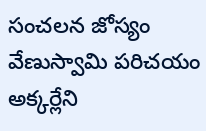సంచలన జోస్యం
వేణుస్వామి పరిచయం అక్కర్లేని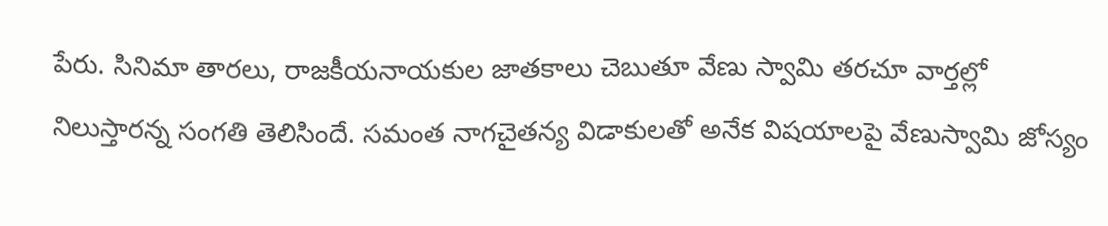పేరు. సినిమా తారలు, రాజకీయనాయకుల జాతకాలు చెబుతూ వేణు స్వామి తరచూ వార్తల్లో నిలుస్తారన్న సంగతి తెలిసిందే. సమంత నాగచైతన్య విడాకులతో అనేక విషయాలపై వేణుస్వామి జోస్యం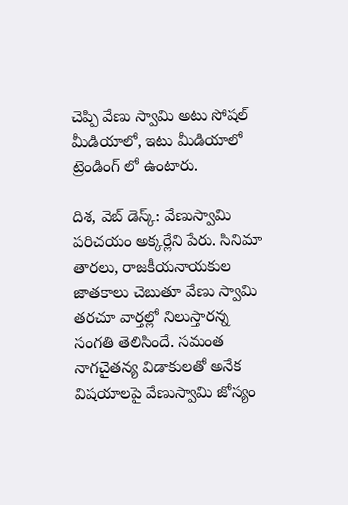చెప్పి వేణు స్వామి అటు సోషల్ మీడియాలో, ఇటు మీడియాలో ట్రెండింగ్ లో ఉంటారు.

దిశ, వెబ్ డెస్క్: వేణుస్వామి పరిచయం అక్కర్లేని పేరు. సినిమా తారలు, రాజకీయనాయకుల జాతకాలు చెబుతూ వేణు స్వామి తరచూ వార్తల్లో నిలుస్తారన్న సంగతి తెలిసిందే. సమంత నాగచైతన్య విడాకులతో అనేక విషయాలపై వేణుస్వామి జోస్యం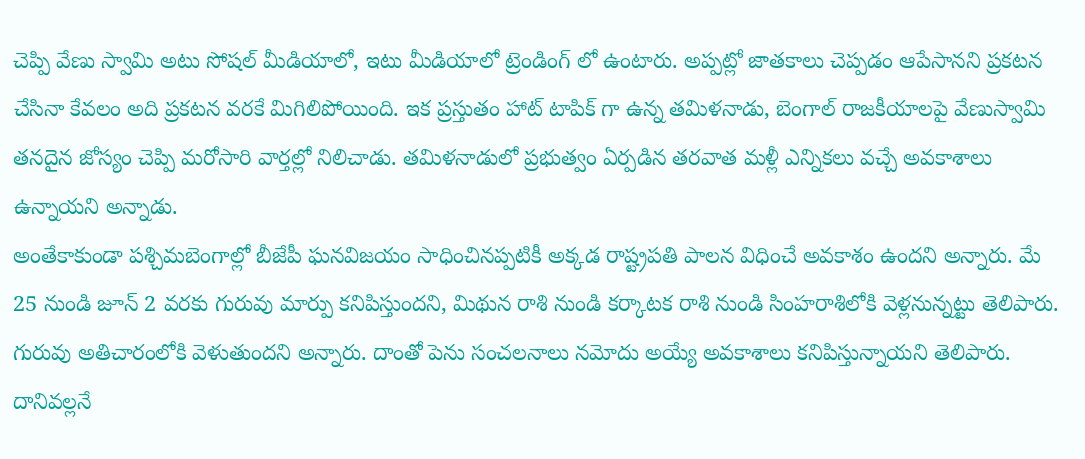చెప్పి వేణు స్వామి అటు సోషల్ మీడియాలో, ఇటు మీడియాలో ట్రెండింగ్ లో ఉంటారు. అప్పట్లో జాతకాలు చెప్పడం ఆపేసానని ప్రకటన చేసినా కేవలం అది ప్రకటన వరకే మిగిలిపోయింది. ఇక ప్రస్తుతం హాట్ టాపిక్ గా ఉన్న తమిళనాడు, బెంగాల్ రాజకీయాలపై వేణుస్వామి తనదైన జోస్యం చెప్పి మరోసారి వార్తల్లో నిలిచాడు. తమిళనాడులో ప్రభుత్వం ఏర్పడిన తరవాత మళ్లీ ఎన్నికలు వచ్చే అవకాశాలు ఉన్నాయని అన్నాడు.
అంతేకాకుండా పశ్చిమబెంగాల్లో బీజేపీ ఘనవిజయం సాధించినప్పటికీ అక్కడ రాష్ట్రపతి పాలన విధించే అవకాశం ఉందని అన్నారు. మే 25 నుండి జూన్ 2 వరకు గురువు మార్పు కనిపిస్తుందని, మిథున రాశి నుండి కర్కాటక రాశి నుండి సింహరాశిలోకి వెళ్లనున్నట్టు తెలిపారు. గురువు అతిచారంలోకి వెళుతుందని అన్నారు. దాంతో పెను సంచలనాలు నమోదు అయ్యే అవకాశాలు కనిపిస్తున్నాయని తెలిపారు. దానివల్లనే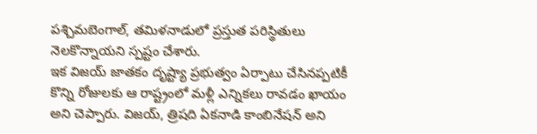పశ్చిమబెంగాల్, తమిళనాడులో ప్రస్తుత పరిస్థితులు నెలకొన్నాయని స్పష్టం చేశారు.
ఇక విజయ్ జాతకం దృష్ట్యా ప్రభుత్వం ఏర్పాటు చేసినప్పటికీ కొన్ని రోజులకు ఆ రాష్ట్రంలో మళ్లీ ఎన్నికలు రావడం ఖాయం అని చెప్పారు. విజయ్, త్రిషది ఏకనాడి కాంబినేషన్ అని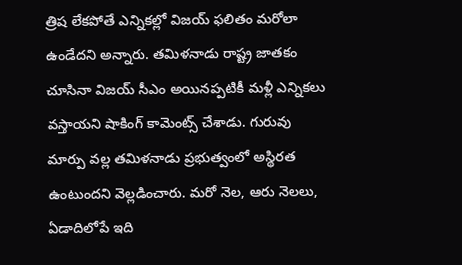త్రిష లేకపోతే ఎన్నికల్లో విజయ్ ఫలితం మరోలా ఉండేదని అన్నారు. తమిళనాడు రాష్ట్ర జాతకం చూసినా విజయ్ సీఎం అయినప్పటికీ మళ్లీ ఎన్నికలు వస్తాయని షాకింగ్ కామెంట్స్ చేశాడు. గురువు మార్పు వల్ల తమిళనాడు ప్రభుత్వంలో అస్థిరత ఉంటుందని వెల్లడించారు. మరో నెల, ఆరు నెలలు, ఏడాదిలోపే ఇది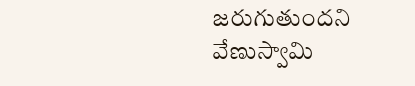జరుగుతుందని వేణుస్వామి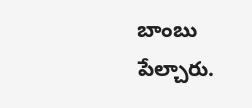బాంబు పేల్చారు.